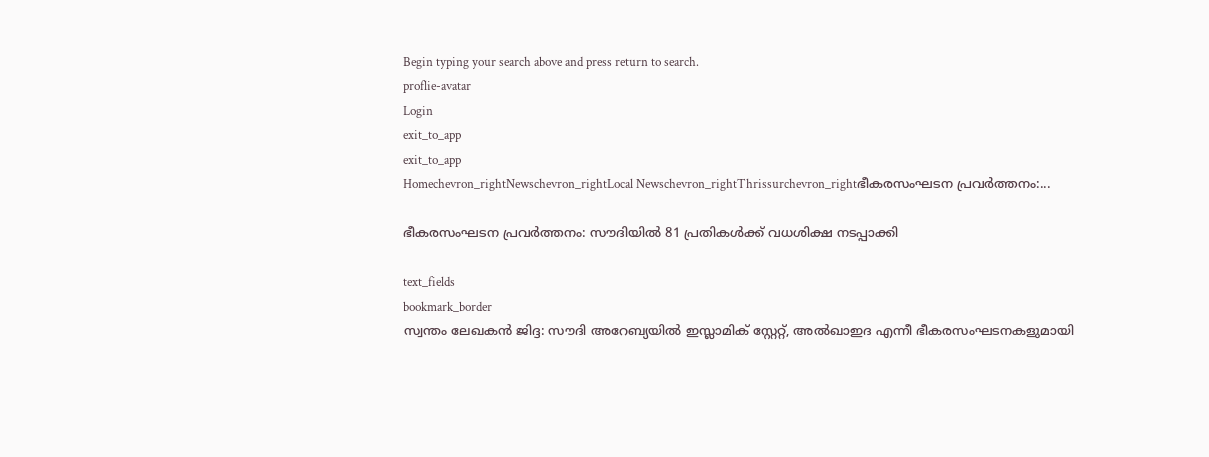Begin typing your search above and press return to search.
proflie-avatar
Login
exit_to_app
exit_to_app
Homechevron_rightNewschevron_rightLocal Newschevron_rightThrissurchevron_rightഭീകരസംഘടന പ്രവർത്തനം:...

ഭീകരസംഘടന പ്രവർത്തനം: സൗദിയിൽ 81 പ്രതികൾക്ക് വധശിക്ഷ നടപ്പാക്കി

text_fields
bookmark_border
സ്വന്തം ലേഖകൻ ജിദ്ദ: സൗദി അറേബ്യയിൽ ഇസ്ലാമിക് സ്റ്റേറ്റ്, അൽഖാഇദ എന്നീ ഭീകരസംഘടനകളുമായി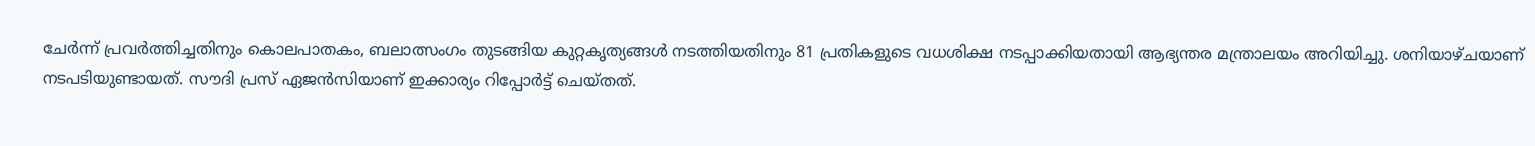ചേർന്ന് പ്രവർത്തിച്ചതിനും കൊലപാതകം, ബലാത്സംഗം തുടങ്ങിയ കുറ്റകൃത്യങ്ങൾ നടത്തിയതിനും 81 പ്രതികളുടെ വധശിക്ഷ നടപ്പാക്കിയതായി ആഭ്യന്തര മന്ത്രാലയം അറിയിച്ചു. ശനിയാഴ്ചയാണ് നടപടിയുണ്ടായത്. സൗദി പ്രസ് ഏജൻസിയാണ് ഇക്കാര്യം റിപ്പോർട്ട് ചെയ്തത്.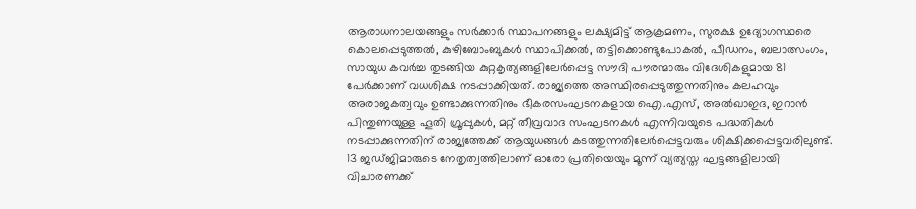ആരാധനാലയങ്ങളും സർക്കാർ സ്ഥാപനങ്ങളും ലക്ഷ്യമിട്ട് ആക്രമണം, സുരക്ഷ ഉദ്യോഗസ്ഥരെ കൊലപ്പെടുത്തൽ, കുഴിബോംബുകൾ സ്ഥാപിക്കൽ, തട്ടിക്കൊണ്ടുപോകൽ, പീഡനം, ബലാത്സംഗം, സായുധ കവർച്ച തുടങ്ങിയ കുറ്റകൃത്യങ്ങളിലേർപ്പെട്ട സൗദി പൗരന്മാരും വിദേശികളുമായ 81 പേർക്കാണ് വധശിക്ഷ നടപ്പാക്കിയത്. രാജ്യത്തെ അസ്ഥിരപ്പെടുത്തുന്നതിനും കലഹവും അരാജകത്വവും ഉണ്ടാക്കുന്നതിനും ഭീകരസംഘടനകളായ ഐ.എസ്, അൽഖാഇദ, ഇറാൻ പിന്തുണയുള്ള ഹൂതി ഗ്രൂപ്പുകൾ, മറ്റ് തീവ്രവാദ സംഘടനകൾ എന്നിവയുടെ പദ്ധതികൾ നടപ്പാക്കുന്നതിന് രാജ്യത്തേക്ക് ആയുധങ്ങൾ കടത്തുന്നതിലേർപ്പെട്ടവരും ശിക്ഷിക്കപ്പെട്ടവരിലുണ്ട്. 13 ജഡ്ജിമാരുടെ നേതൃത്വത്തിലാണ് ഓരോ പ്രതിയെയും മൂന്ന് വ്യത്യസ്ത ഘട്ടങ്ങളിലായി വിചാരണക്ക്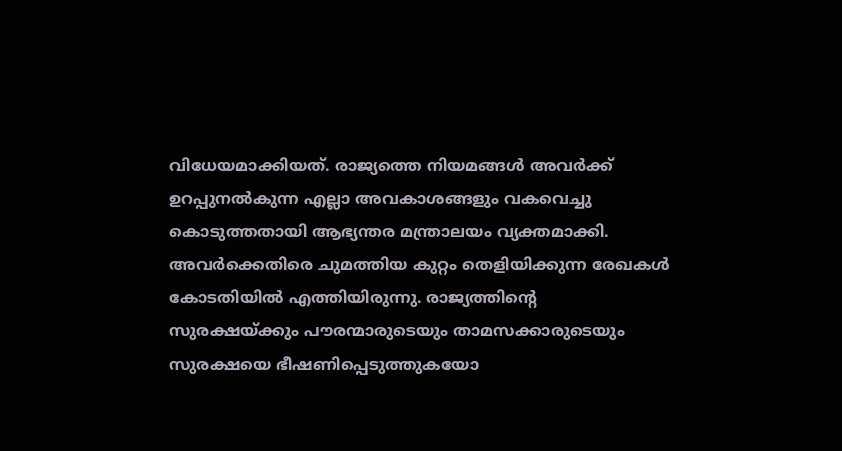വിധേയമാക്കിയത്. രാജ്യത്തെ നിയമങ്ങൾ അവർക്ക് ഉറപ്പുനൽകുന്ന എല്ലാ അവകാശങ്ങളും വകവെച്ചു കൊടുത്തതായി ആഭ്യന്തര മന്ത്രാലയം വ്യക്തമാക്കി. അവർക്കെതിരെ ചുമത്തിയ കുറ്റം തെളിയിക്കുന്ന രേഖകൾ കോടതിയിൽ എത്തിയിരുന്നു. രാജ്യത്തിന്‍റെ സുരക്ഷയ്ക്കും പൗരന്മാരുടെയും താമസക്കാരുടെയും സുരക്ഷയെ ഭീഷണിപ്പെടുത്തുകയോ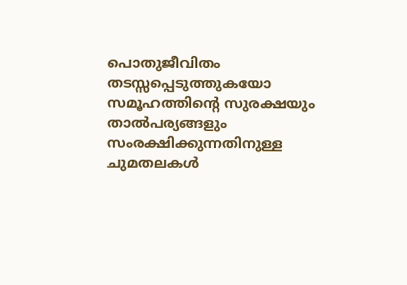പൊതുജീവിതം തടസ്സപ്പെടുത്തുകയോ സമൂഹത്തിന്‍റെ സുരക്ഷയും താൽപര്യങ്ങളും സംരക്ഷിക്കുന്നതിനുള്ള ചുമതലകൾ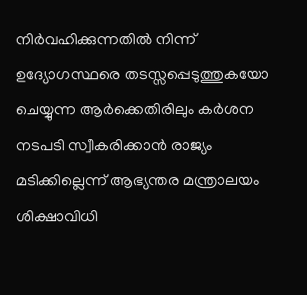നിർവഹിക്കുന്നതിൽ നിന്ന് ഉദ്യോഗസ്ഥരെ തടസ്സപ്പെടുത്തുകയോ ചെയ്യുന്ന ആർക്കെതിരിലും കർശന നടപടി സ്വീകരിക്കാൻ രാജ്യം മടിക്കില്ലെന്ന് ആഭ്യന്തര മന്ത്രാലയം ശിക്ഷാവിധി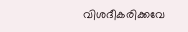വിശദീകരിക്കവേ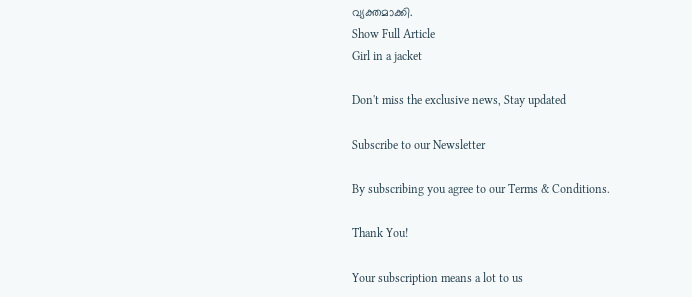വ്യക്തമാക്കി.
Show Full Article
Girl in a jacket

Don't miss the exclusive news, Stay updated

Subscribe to our Newsletter

By subscribing you agree to our Terms & Conditions.

Thank You!

Your subscription means a lot to us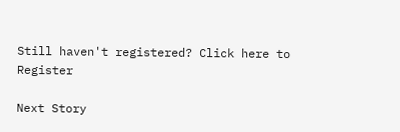Still haven't registered? Click here to Register

Next Story